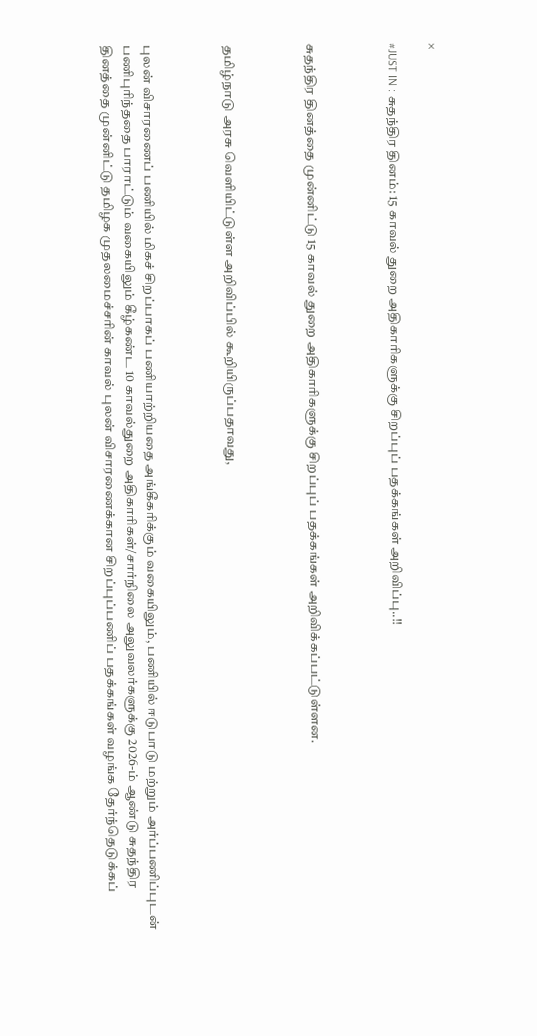×

#JUST IN : சுதந்திர தினம்: 15 காவல் துறை அதிகாரிகளுக்கு சிறப்புப் பதக்கங்கள் அறிவிப்பு..!!



சுதந்திர தினத்தை முன்னிட்டு 15 காவல் துறை அதிகாரிகளுக்கு சிறப்புப் பதக்கங்கள் அறிவிக்கப்பட்டுள்ளன.



தமிழ்நாடு அரசு வெளியிட்டுள்ள அறிவிப்பில் கூறியிருப்பதாவது,



புலன் விசாரணைப் பணியில் மிகச் சிறப்பாகப் பணியாற்றியதை அங்கீகரிக்கும் வகையிலும், பணியில் ஈடுபாடு மற்றும் அர்ப்பணிப்புடன் பணிபுரிந்ததை பாராட்டும் வகையிலும் கீழ்கண்ட 10 காவல்துறை அதிகாரிகள்/சார்நிலை அலுவலர்களுக்கு 2026-ம் ஆண்டு சுதந்திர தினத்தை முன்னிட்டு தமிழக முதலமைச்சரின் காவல் புலன் விசாரணைக்கான சிறப்புப்பணிப் பதக்கங்கள் வழங்க தேர்ந்தெடுக்கப்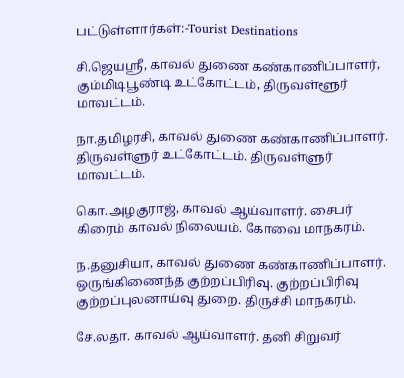பட்டுள்ளார்கள்:-Tourist Destinations

சி.ஜெயஸ்ரீ, காவல் துணை கண்காணிப்பாளர், கும்மிடிபூண்டி உட்கோட்டம், திருவள்ளூர் மாவட்டம்.

நா.தமிழரசி, காவல் துணை கண்காணிப்பாளர். திருவள்ளுர் உட்கோட்டம். திருவள்ளுர் மாவட்டம்.

கொ.அழகுராஜ், காவல் ஆய்வாளர். சைபர் கிரைம் காவல் நிலையம். கோவை மாநகரம்.

ந.தனுசியா, காவல் துணை கண்காணிப்பாளர். ஒருங்கிணைந்த குற்றப்பிரிவு. குற்றப்பிரிவு குற்றப்புலனாய்வு துறை. திருச்சி மாநகரம்.

சே.லதா. காவல் ஆய்வாளர். தனி சிறுவர்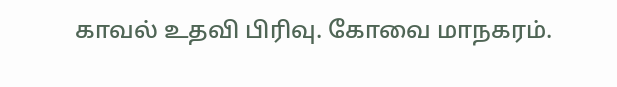காவல் உதவி பிரிவு. கோவை மாநகரம்.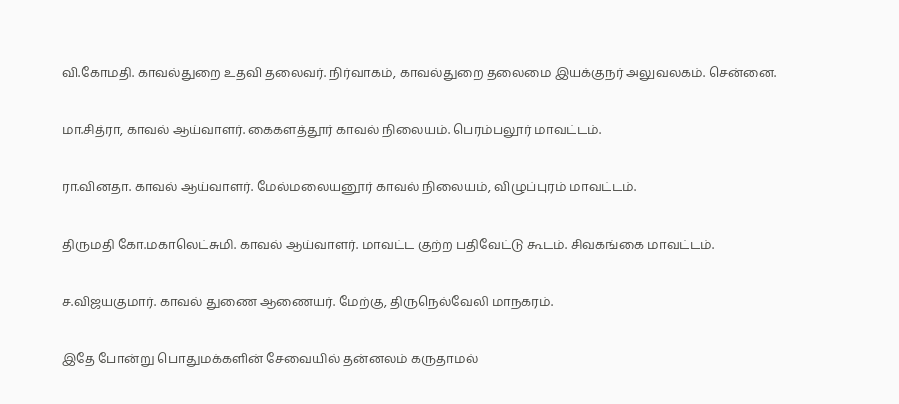வி.கோமதி. காவல்துறை உதவி தலைவர். நிர்வாகம், காவல்துறை தலைமை இயக்குநர் அலுவலகம். சென்னை.

மா.சித்ரா, காவல் ஆய்வாளர். கைகளத்தூர் காவல் நிலையம். பெரம்பலூர் மாவட்டம்.

ரா.வினதா. காவல் ஆய்வாளர். மேல்மலையனூர் காவல் நிலையம், விழுப்புரம் மாவட்டம்.

திருமதி கோ.மகாலெட்சுமி. காவல் ஆய்வாளர். மாவட்ட குற்ற பதிவேட்டு கூடம். சிவகங்கை மாவட்டம்.

ச.விஜயகுமார். காவல் துணை ஆணையர். மேற்கு, திருநெல்வேலி மாநகரம்.

இதே போன்று பொதுமக்களின் சேவையில் தன்னலம் கருதாமல்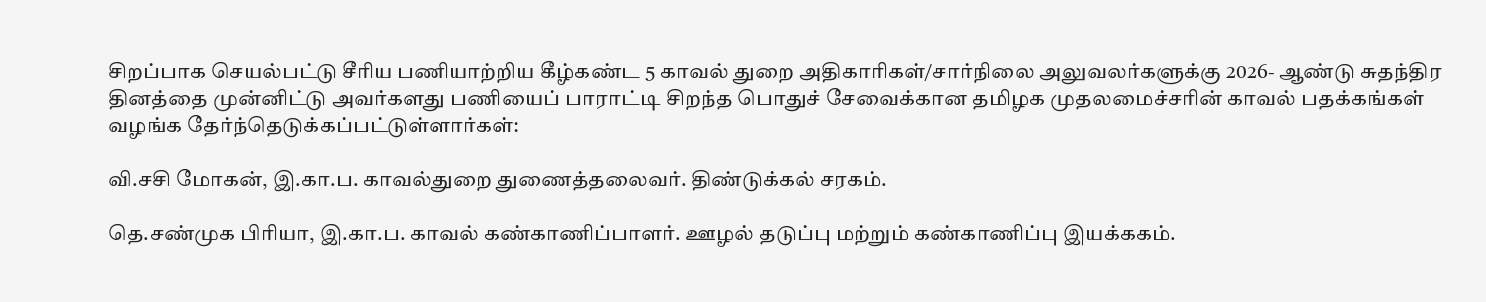சிறப்பாக செயல்பட்டு சீரிய பணியாற்றிய கீழ்கண்ட 5 காவல் துறை அதிகாரிகள்/சார்நிலை அலுவலர்களுக்கு 2026- ஆண்டு சுதந்திர தினத்தை முன்னிட்டு அவர்களது பணியைப் பாராட்டி சிறந்த பொதுச் சேவைக்கான தமிழக முதலமைச்சரின் காவல் பதக்கங்கள் வழங்க தேர்ந்தெடுக்கப்பட்டுள்ளார்கள்:

வி.சசி மோகன், இ.கா.ப. காவல்துறை துணைத்தலைவர். திண்டுக்கல் சரகம்.

தெ.சண்முக பிரியா, இ.கா.ப. காவல் கண்காணிப்பாளர். ஊழல் தடுப்பு மற்றும் கண்காணிப்பு இயக்ககம்.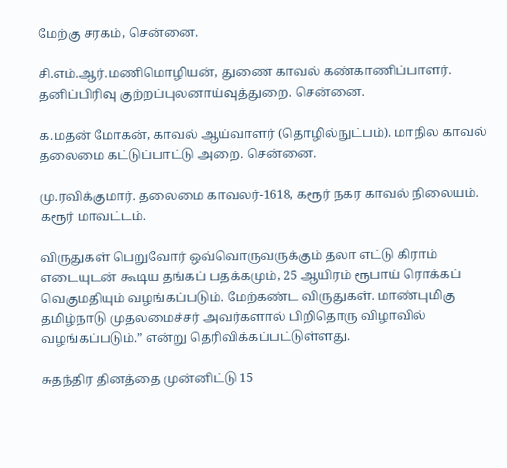மேற்கு சரகம், சென்னை.

சி.எம்.ஆர்.மணிமொழியன், துணை காவல் கண்காணிப்பாளர். தனிப்பிரிவு குற்றப்புலனாய்வுத்துறை. சென்னை.

க.மதன் மோகன், காவல் ஆய்வாளர் (தொழில்நுட்பம்). மாநில காவல் தலைமை கட்டுப்பாட்டு அறை. சென்னை.

மு.ரவிக்குமார். தலைமை காவலர்-1618, கரூர் நகர காவல் நிலையம். கரூர் மாவட்டம்.

விருதுகள் பெறுவோர் ஒவ்வொருவருக்கும் தலா எட்டு கிராம் எடையுடன் கூடிய தங்கப் பதக்கமும், 25 ஆயிரம் ரூபாய் ரொக்கப் வெகுமதியும் வழங்கப்படும். மேற்கண்ட விருதுகள். மாண்புமிகு தமிழ்நாடு முதலமைச்சர் அவர்களால் பிறிதொரு விழாவில் வழங்கப்படும்.” என்று தெரிவிக்கப்பட்டுள்ளது.

சுதந்திர தினத்தை முன்னிட்டு 15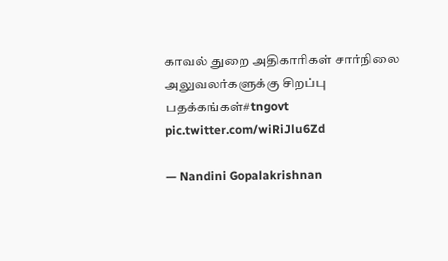காவல் துறை அதிகாரிகள் சார்நிலை அலுவலர்களுக்கு சிறப்பு பதக்கங்கள்#tngovt pic.twitter.com/wiRiJlu6Zd

— Nandini Gopalakrishnan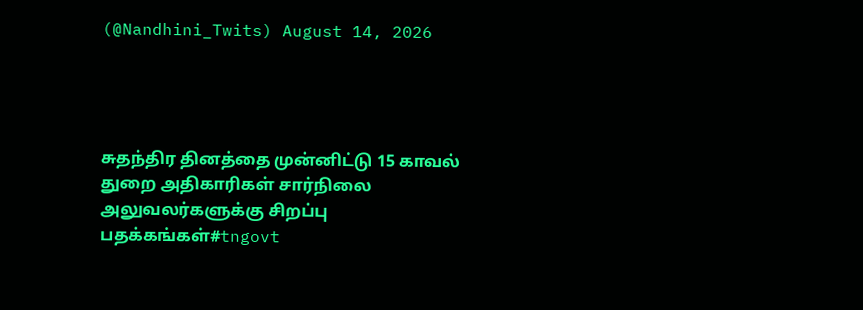(@Nandhini_Twits) August 14, 2026




சுதந்திர தினத்தை முன்னிட்டு 15 காவல் துறை அதிகாரிகள் சார்நிலை அலுவலர்களுக்கு சிறப்பு பதக்கங்கள்#tngovt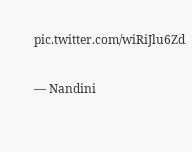pic.twitter.com/wiRiJlu6Zd

— Nandini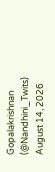Gopalakrishnan (@Nandhini_Twits) August 14, 2026